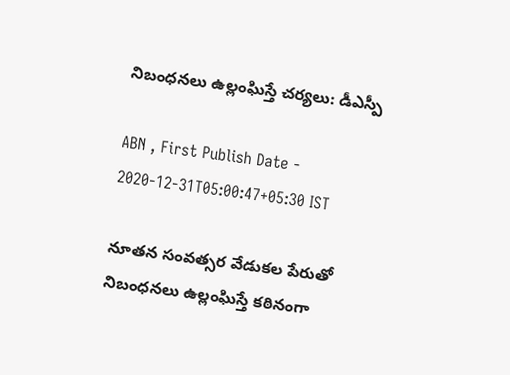నిబంధనలు ఉల్లంఘిస్తే చర్యలు: డీఎస్పీ

ABN , First Publish Date - 2020-12-31T05:00:47+05:30 IST

నూతన సంవత్సర వేడుకల పేరుతో నిబంధనలు ఉల్లంఘిస్తే కఠినంగా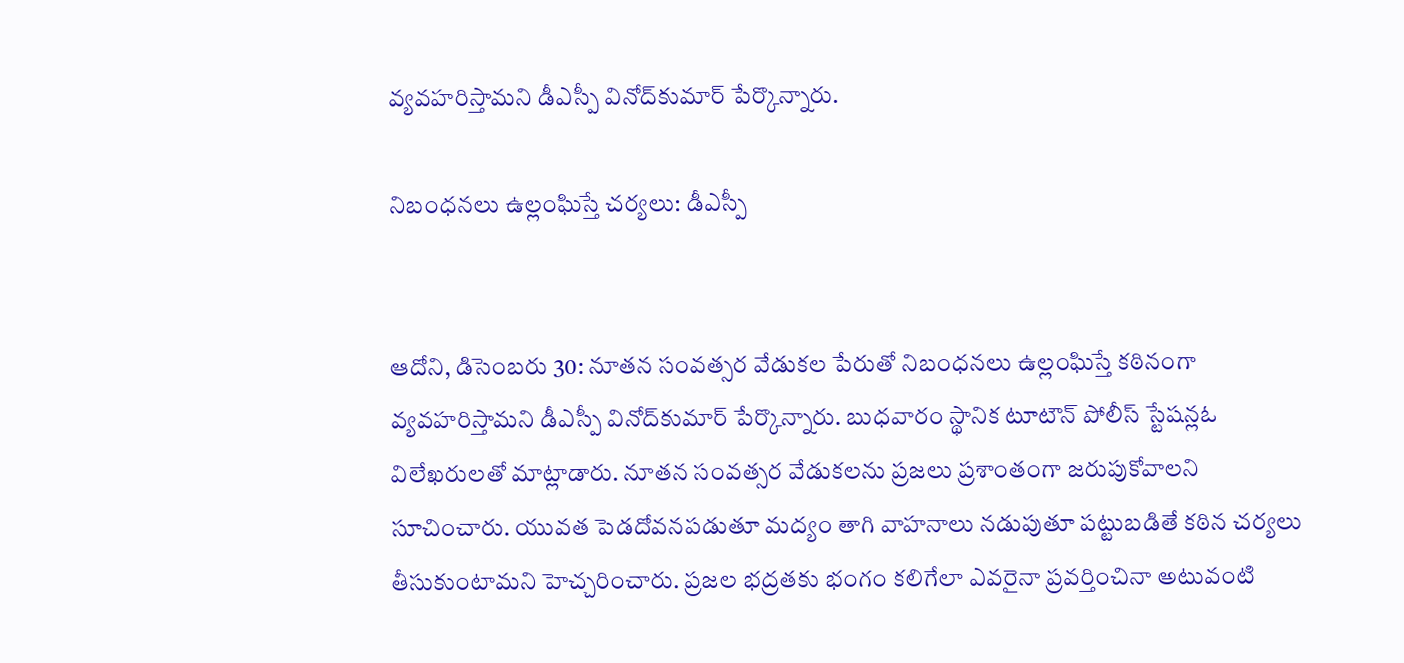వ్యవహరిస్తామని డీఎస్పీ వినోద్‌కుమార్‌ పేర్కొన్నారు.

నిబంధనలు ఉల్లంఘిస్తే చర్యలు: డీఎస్పీ


ఆదోని, డిసెంబరు 30: నూతన సంవత్సర వేడుకల పేరుతో నిబంధనలు ఉల్లంఘిస్తే కఠినంగా వ్యవహరిస్తామని డీఎస్పీ వినోద్‌కుమార్‌ పేర్కొన్నారు. బుధవారం స్థానిక టూటౌన్‌ పోలీస్‌ స్టేషన్లఓ విలేఖరులతో మాట్లాడారు. నూతన సంవత్సర వేడుకలను ప్రజలు ప్రశాంతంగా జరుపుకోవాలని సూచించారు. యువత పెడదోవనపడుతూ మద్యం తాగి వాహనాలు నడుపుతూ పట్టుబడితే కఠిన చర్యలు తీసుకుంటామని హెచ్చరించారు. ప్రజల భద్రతకు భంగం కలిగేలా ఎవరైనా ప్రవర్తించినా అటువంటి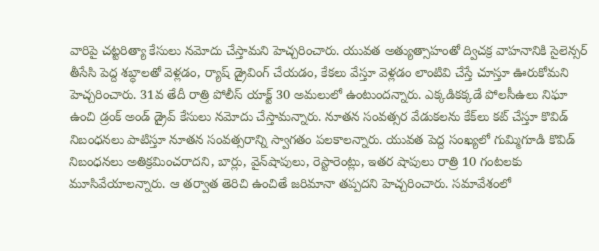వారిపై చట్టరిత్యా కేసులు నమోదు చేస్తామని హెచ్చరించారు. యువత అత్యుత్సాహంతో ద్విచక్ర వాహనానికి సైలెన్సర్‌ తీసేసి పెద్ద శబ్ధాలతో వెళ్లడం, ర్యాష్‌ డ్రైవింగ్‌ చేయడం, కేకలు వేస్తూ వెళ్లడం లాంటివి చేస్తే చూస్తూ ఊరుకోమని హెచ్చరించారు. 31వ తేదీ రాత్రి పోలీస్‌ యాక్ట్‌ 30 అమలులో ఉంటుందన్నారు. ఎక్కడికక్కడే పోలసీఉలు నిఘా ఉంచి డ్రంక్‌ అండ్‌ డ్రైవ్‌ కేసులు నమోదు చేస్తామన్నారు. నూతన సంవత్సర వేడుకలను కేక్‌లు కట్‌ చేస్తూ కొవిడ్‌ నిబంధనలు పాటిస్తూ నూతన సంవత్సరాన్ని స్వాగతం పలకాలన్నారు. యువత పెద్ద సంఖ్యలో గుమ్మిగూడి కొవిడ్‌ నిబంధనలు అతిక్రమించరాదని, బార్లు, వైన్‌షాపులు, రెస్టారెంట్లు, ఇతర షాపులు రాత్రి 10 గంటలకు మూసివేయాలన్నారు. ఆ తర్వాత తెరిచి ఉంచితే జరిమానా తప్పదని హెచ్చరించారు. సమావేశంలో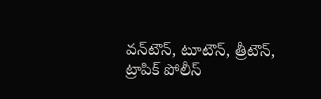వన్‌టౌన్‌, టూటౌన్‌, త్రీటౌన్‌, ట్రాపిక్‌ పోలీస్‌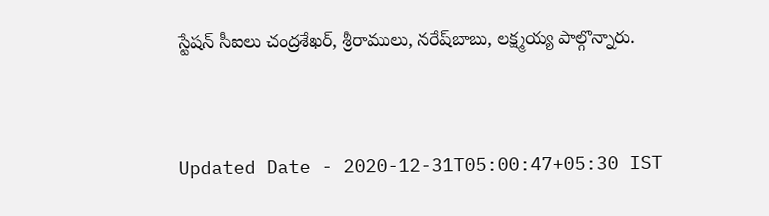స్టేషన్‌ సీఐలు చంద్రశేఖర్‌, శ్రీరాములు, నరేష్‌బాబు, లక్ష్మయ్య పాల్గొన్నారు.


Updated Date - 2020-12-31T05:00:47+05:30 IST